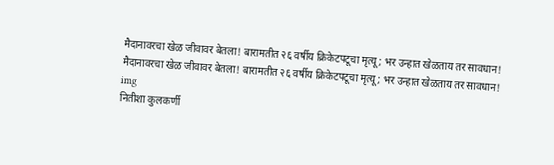मैदानावरचा खेळ जीवावर बेतला! बारामतीत २६ वर्षीय क्रिकेटपटूचा मृत्यू; भर उन्हात खेळताय तर सावधान!
मैदानावरचा खेळ जीवावर बेतला! बारामतीत २६ वर्षीय क्रिकेटपटूचा मृत्यू; भर उन्हात खेळताय तर सावधान!
img
नितीशा कुलकर्णी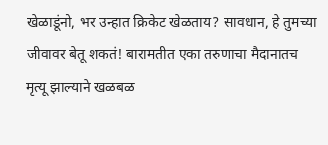खेळाडूंनो, भर उन्हात क्रिकेट खेळताय? सावधान, हे तुमच्या जीवावर बेतू शकतं! बारामतीत एका तरुणाचा मैदानातच मृत्यू झाल्याने खळबळ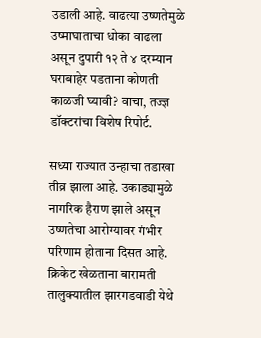उडाली आहे. वाढत्या उष्णतेमुळे उष्माघाताचा धोका वाढला असून दुपारी १२ ते ४ दरम्यान घराबाहेर पडताना कोणती काळजी घ्यावी? वाचा, तज्ज्ञ डॉक्टरांचा विशेष रिपोर्ट.

सध्या राज्यात उन्हाचा तडाखा तीव्र झाला आहे. उकाड्यामुळे नागरिक हैराण झाले असून उष्णतेचा आरोग्यावर गंभीर परिणाम होताना दिसत आहे. क्रिकेट खेळताना बारामती तालुक्यातील झारगडवाडी येथे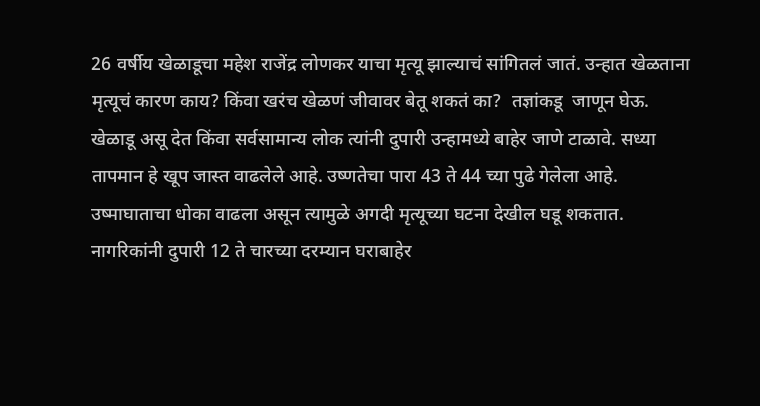26 वर्षीय खेळाडूचा महेश राजेंद्र लोणकर याचा मृत्यू झाल्याचं सांगितलं जातं. उन्हात खेळताना मृत्यूचं कारण काय? किंवा खरंच खेळणं जीवावर बेतू शकतं का?  तज्ञांकडू  जाणून घेऊ. खेळाडू असू देत किंवा सर्वसामान्य लोक त्यांनी दुपारी उन्हामध्ये बाहेर जाणे टाळावे. सध्या तापमान हे खूप जास्त वाढलेले आहे. उष्णतेचा पारा 43 ते 44 च्या पुढे गेलेला आहे. उष्माघाताचा धोका वाढला असून त्यामुळे अगदी मृत्यूच्या घटना देखील घडू शकतात. नागरिकांनी दुपारी 12 ते चारच्या दरम्यान घराबाहेर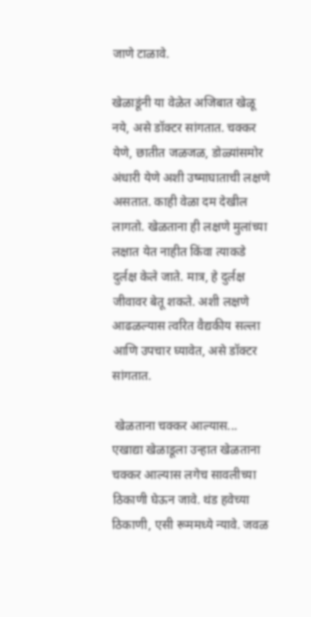जाणे टाळावे.

खेळाडूंनी या वेळेत अजिबात खेळू नये, असे डॉक्टर सांगतात. चक्कर येणे, छातीत जळजळ, डोळ्यांसमोर अंधारी येणे अशी उष्माघाताची लक्षणे असतात. काही वेळा दम देखील लागतो. खेळताना ही लक्षणे मुलांच्या लक्षात येत नाहीत किंवा त्याकडे दुर्लक्ष केले जाते. मात्र, हे दुर्लक्ष जीवावर बेतू शकते. अशी लक्षणे आढळल्यास त्वरित वैद्यकीय सल्ला आणि उपचार घ्यावेत, असे डॉक्टर सांगतात.

 खेळताना चक्कर आल्यास...
एखाद्या खेळाडूला उन्हात खेळताना चक्कर आल्यास लगेच सावलीच्या ठिकाणी घेऊन जावे. थंड हवेच्या ठिकाणी, एसी रूममध्ये न्यावे. जवळ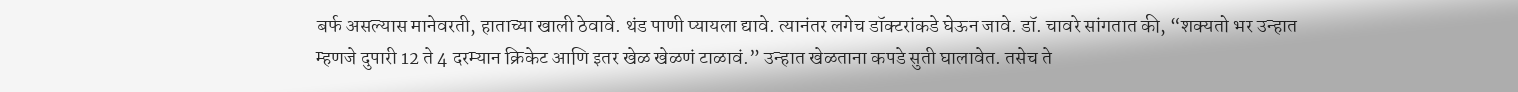बर्फ असल्यास मानेवरती, हाताच्या खाली ठेवावे. थंड पाणी प्यायला द्यावे. त्यानंतर लगेच डॉक्टरांकडे घेऊन जावे. डॉ. चावरे सांगतात की, “शक्यतो भर उन्हात म्हणजे दुपारी 12 ते 4 दरम्यान क्रिकेट आणि इतर खेळ खेळणं टाळावं.” उन्हात खेळताना कपडे सुती घालावेत. तसेच ते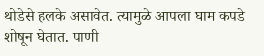थोडेसे हलके असावेत. त्यामुळे आपला घाम कपडे शोषून घेतात. पाणी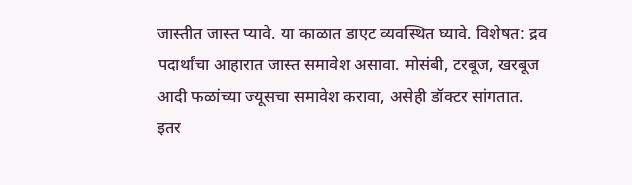जास्तीत जास्त प्यावे. या काळात डाएट व्यवस्थित घ्यावे. विशेषत: द्रव पदार्थांचा आहारात जास्त समावेश असावा. मोसंबी, टरबूज, खरबूज आदी फळांच्या ज्यूसचा समावेश करावा, असेही डॉक्टर सांगतात.
इतर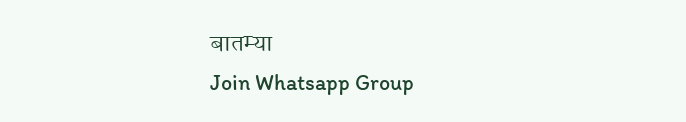बातम्या
Join Whatsapp Group